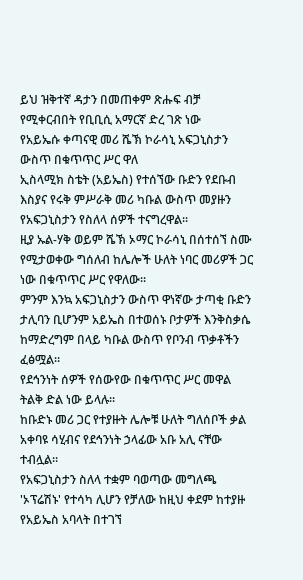ይህ ዝቅተኛ ዳታን በመጠቀም ጽሑፍ ብቻ የሚቀርብበት የቢቢሲ አማርኛ ድረ ገጽ ነው
የአይኤሱ ቀጣናዊ መሪ ሼኽ ኮራሳኒ አፍጋኒስታን ውስጥ በቁጥጥር ሥር ዋለ
ኢስላሚክ ስቴት (አይኤስ) የተሰኘው ቡድን የደቡብ እስያና የሩቅ ምሥራቅ መሪ ካቡል ውስጥ መያዙን የአፍጋኒስታን የስለላ ሰዎች ተናግረዋል።
ዚያ ኡል-ሃቅ ወይም ሼኽ ኦማር ኮራሳኒ በሰተሰኘ ስሙ የሚታወቀው ግሰለብ ከሌሎች ሁለት ነባር መሪዎች ጋር ነው በቁጥጥር ሥር የዋለው።
ምንም እንኳ አፍጋኒስታን ውስጥ ዋነኛው ታጣቂ ቡድን ታሊባን ቢሆንም አይኤስ በተወሰኑ ቦታዎች እንቅስቃሴ ከማድረግም በላይ ካቡል ውስጥ የቦንብ ጥቃቶችን ፈፅሟል።
የደኅንነት ሰዎች የሰውየው በቁጥጥር ሥር መዋል ትልቅ ድል ነው ይላሉ።
ከቡድኑ መሪ ጋር የተያዙት ሌሎቹ ሁለት ግለሰቦች ቃል አቀባዩ ሳሂብና የደኅንነት ኃላፊው አቡ አሊ ናቸው ተብሏል።
የአፍጋኒስታን ስለላ ተቋም ባወጣው መግለጫ 'ኦፕሬሽኑ' የተሳካ ሊሆን የቻለው ከዚህ ቀደም ከተያዙ የአይኤስ አባላት በተገኘ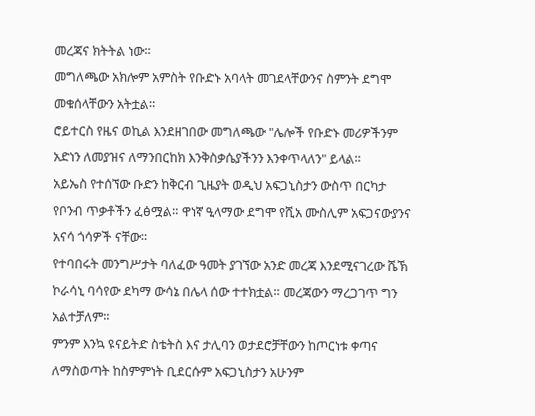መረጃና ክትትል ነው።
መግለጫው አክሎም አምስት የቡድኑ አባላት መገደላቸውንና ስምንት ደግሞ መቁሰላቸውን አትቷል።
ሮይተርስ የዜና ወኪል እንደዘገበው መግለጫው "ሌሎች የቡድኑ መሪዎችንም አድነን ለመያዝና ለማንበርከክ እንቅስቃሴያችንን እንቀጥላለን" ይላል።
አይኤስ የተሰኘው ቡድን ከቅርብ ጊዜያት ወዲህ አፍጋኒስታን ውስጥ በርካታ የቦንብ ጥቃቶችን ፈፅሟል። ዋነኛ ዒላማው ደግሞ የሺአ ሙስሊም አፍጋናውያንና አናሳ ጎሳዎች ናቸው።
የተባበሩት መንግሥታት ባለፈው ዓመት ያገኘው አንድ መረጃ እንደሚናገረው ሼኽ ኮራሳኒ ባሳየው ደካማ ውሳኔ በሌላ ሰው ተተክቷል። መረጃውን ማረጋገጥ ግን አልተቻለም።
ምንም እንኳ ዩናይትድ ስቴትስ እና ታሊባን ወታደሮቻቸውን ከጦርነቱ ቀጣና ለማስወጣት ከስምምነት ቢደርሱም አፍጋኒስታን አሁንም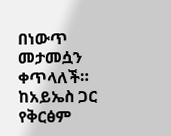በነውጥ መታመሷን ቀጥላለች።
ከአይኤስ ጋር የቅርፅም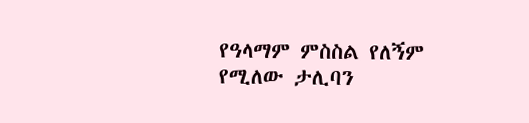የዓላማም ምስስል የለኝም የሚለው ታሊባን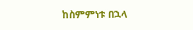ከስምምነቱ በኋላ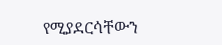የሚያደርሳቸውን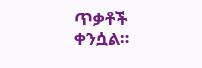ጥቃቶች ቀንሷል።